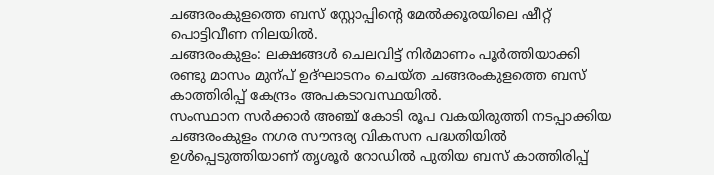ചങ്ങരംകുളത്തെ ബസ് സ്റ്റോപ്പിന്റെ മേൽക്കൂരയിലെ ഷീറ്റ് പൊട്ടിവീണ നിലയിൽ.
ചങ്ങരംകുളം: ലക്ഷങ്ങൾ ചെലവിട്ട് നിർമാണം പൂർത്തിയാക്കി രണ്ടു മാസം മുന്പ് ഉദ്ഘാടനം ചെയ്ത ചങ്ങരംകുളത്തെ ബസ് കാത്തിരിപ്പ് കേന്ദ്രം അപകടാവസ്ഥയിൽ.
സംസ്ഥാന സർക്കാർ അഞ്ച് കോടി രൂപ വകയിരുത്തി നടപ്പാക്കിയ ചങ്ങരംകുളം നഗര സൗന്ദര്യ വികസന പദ്ധതിയിൽ ഉൾപ്പെടുത്തിയാണ് തൃശൂർ റോഡിൽ പുതിയ ബസ് കാത്തിരിപ്പ്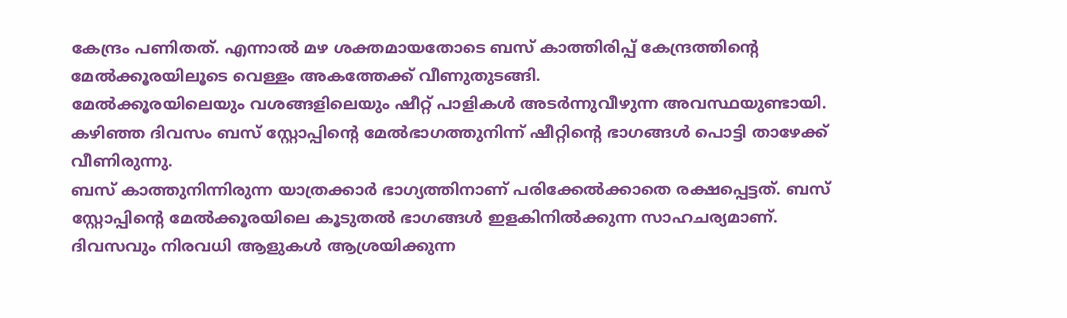കേന്ദ്രം പണിതത്. എന്നാൽ മഴ ശക്തമായതോടെ ബസ് കാത്തിരിപ്പ് കേന്ദ്രത്തിന്റെ മേൽക്കൂരയിലൂടെ വെള്ളം അകത്തേക്ക് വീണുതുടങ്ങി.
മേൽക്കൂരയിലെയും വശങ്ങളിലെയും ഷീറ്റ് പാളികൾ അടർന്നുവീഴുന്ന അവസ്ഥയുണ്ടായി. കഴിഞ്ഞ ദിവസം ബസ് സ്റ്റോപ്പിന്റെ മേൽഭാഗത്തുനിന്ന് ഷീറ്റിന്റെ ഭാഗങ്ങൾ പൊട്ടി താഴേക്ക് വീണിരുന്നു.
ബസ് കാത്തുനിന്നിരുന്ന യാത്രക്കാർ ഭാഗ്യത്തിനാണ് പരിക്കേൽക്കാതെ രക്ഷപ്പെട്ടത്. ബസ് സ്റ്റോപ്പിന്റെ മേൽക്കൂരയിലെ കൂടുതൽ ഭാഗങ്ങൾ ഇളകിനിൽക്കുന്ന സാഹചര്യമാണ്. ദിവസവും നിരവധി ആളുകൾ ആശ്രയിക്കുന്ന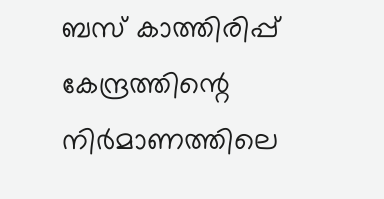ബസ് കാത്തിരിപ്പ് കേന്ദ്രത്തിന്റെ നിർമാണത്തിലെ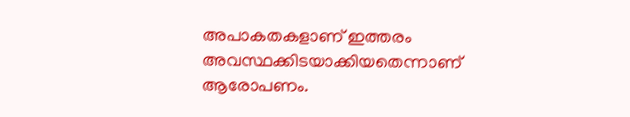അപാകതകളാണ് ഇത്തരം അവസ്ഥക്കിടയാക്കിയതെന്നാണ് ആരോപണം.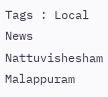Tags : Local News Nattuvishesham Malappuram